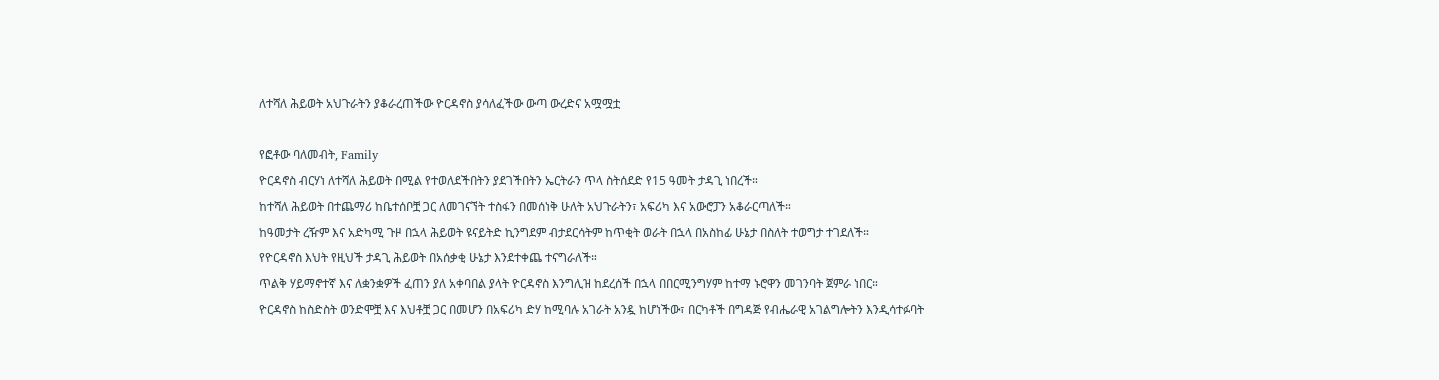ለተሻለ ሕይወት አህጉራትን ያቆራረጠችው ዮርዳኖስ ያሳለፈችው ውጣ ውረድና አሟሟቷ

የፎቶው ባለመብት, Family
ዮርዳኖስ ብርሃነ ለተሻለ ሕይወት በሚል የተወለደችበትን ያደገችበትን ኤርትራን ጥላ ስትሰደድ የ15 ዓመት ታዳጊ ነበረች።
ከተሻለ ሕይወት በተጨማሪ ከቤተሰቦቿ ጋር ለመገናኘት ተስፋን በመሰነቅ ሁለት አህጉራትን፣ አፍሪካ እና አውሮፓን አቆራርጣለች።
ከዓመታት ረዥም እና አድካሚ ጉዞ በኋላ ሕይወት ዩናይትድ ኪንግደም ብታደርሳትም ከጥቂት ወራት በኋላ በአስከፊ ሁኔታ በስለት ተወግታ ተገደለች።
የዮርዳኖስ እህት የዚህች ታዳጊ ሕይወት በአሰቃቂ ሁኔታ እንደተቀጨ ተናግራለች።
ጥልቅ ሃይማኖተኛ እና ለቋንቋዎች ፈጠን ያለ አቀባበል ያላት ዮርዳኖስ እንግሊዝ ከደረሰች በኋላ በበርሚንግሃም ከተማ ኑሮዋን መገንባት ጀምራ ነበር።
ዮርዳኖስ ከስድስት ወንድሞቿ እና እህቶቿ ጋር በመሆን በአፍሪካ ድሃ ከሚባሉ አገራት አንዷ ከሆነችው፣ በርካቶች በግዳጅ የብሔራዊ አገልግሎትን እንዲሳተፉባት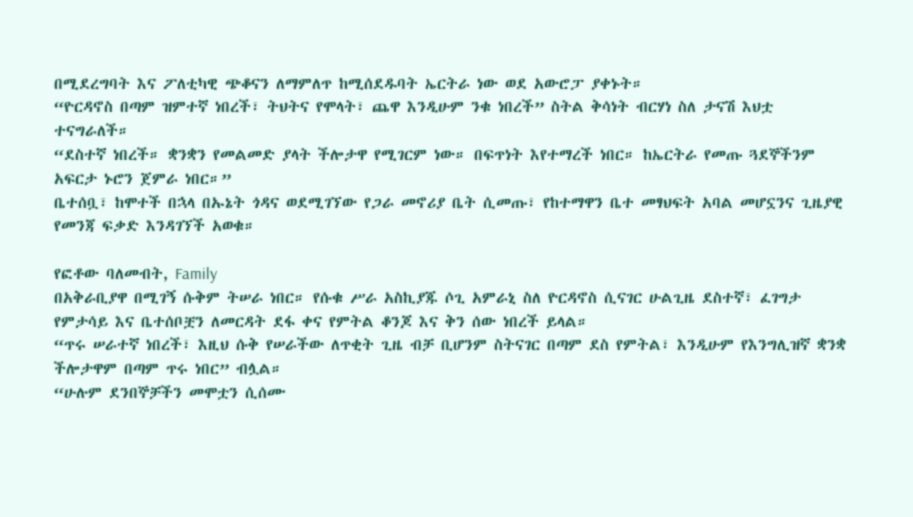በሚደረግባት እና ፖለቲካዊ ጭቆናን ለማምለጥ ከሚሰደዱባት ኤርትራ ነው ወደ አውሮፓ ያቀኑት።
“ዮርዳኖስ በጣም ዝምተኛ ነበረች፣ ትህትና የሞላት፣ ጨዋ እንዲሁም ንቁ ነበረች” ስትል ቅሳነት ብርሃነ ስለ ታናሽ እህቷ ተናግራለች።
“ደስተኛ ነበረች። ቋንቋን የመልመድ ያላት ችሎታዋ የሚገርም ነው። በፍጥነት እየተማረች ነበር። ከኤርትራ የመጡ ጓደኞችንም አፍርታ ኑሮን ጀምራ ነበር።”
ቤተሰቧ፣ ከሞተች በኋላ በኡኔት ጎዳና ወደሚገኘው የጋራ መኖሪያ ቤት ሲመጡ፣ የከተማዋን ቤተ መፃህፍት አባል መሆኗንና ጊዜያዊ የመንጃ ፍቃድ እንዳገኘች አወቁ።

የፎቶው ባለመብት, Family
በአቅራቢያዋ በሚገኝ ሱቅም ትሠራ ነበር። የሱቁ ሥራ አስኪያጁ ሶጊ አምራኒ ስለ ዮርዳኖስ ሲናገር ሁልጊዜ ደስተኛ፣ ፈገግታ የምታሳይ እና ቤተሰቦቿን ለመርዳት ደፋ ቀና የምትል ቆንጆ እና ቅን ሰው ነበረች ይላል።
“ጥሩ ሠራተኛ ነበረች፣ እዚህ ሱቅ የሠራችው ለጥቂት ጊዜ ብቻ ቢሆንም ስትናገር በጣም ደስ የምትል፣ እንዲሁም የእንግሊዝኛ ቋንቋ ችሎታዋም በጣም ጥሩ ነበር” ብሏል።
“ሁሉም ደንበኞቻችን መሞቷን ሲሰሙ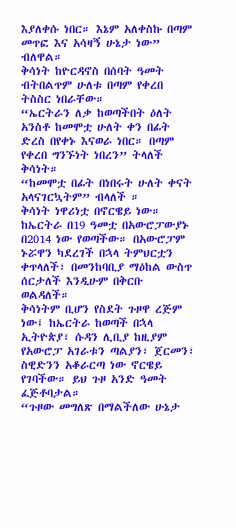እያለቀሱ ነበር። እኔም አለቀስኩ በጣም መጥፎ እና አሳዛኝ ሁኔታ ነው” ብለዋል።
ቅሳነት ከዮርዳኖስ በሰባት ዓመት ብትበልጥም ሁለቱ በጣም የቀረበ ትስስር ነበራቸው።
“ኤርትራን ለቃ ከወጣችበት ዕለት አንስቶ ከመሞቷ ሁለት ቀን በፊት ድረስ በየቀኑ እናወራ ነበር። በጣም የቀረበ ግንኙነት ነበረን” ትላለች ቅሳነት።
“ከመሞቷ በፊት በነበሩት ሁለት ቀናት አላናገርኳትም” ብላለች ።
ቅሳነት ነዋሪነቷ በኖርዌይ ነው። ከኤርትራ በ19 ዓመቷ በአውሮፓውያኑ በ2014 ነው የወጣችው። በአውሮፓም ኑሯዋን ካደረገች በኋላ ትምህርቷን ቀጥላለች፣ በመንከባቢያ ማዕከል ውስጥ ሰርታለች እንዲሁም በቅርቡ ወልዳለች።
ቅሳነትም ቢሆን የስደት ጉዞዋ ረጅም ነው፤ ከኤርትራ ከወጣች በኋላ ኢትዮጵያ፣ ሱዳን ሊቢያ ከዚያም የአውሮፓ አገራቱን ጣልያን፣ ጀርመን፣ ስዊድንን አቆራርጣ ነው ኖርዌይ የገባችው። ይህ ጉዞ አንድ ዓመት ፈጅቶባታል።
“ጉዞው መግለጽ በማልችለው ሁኔታ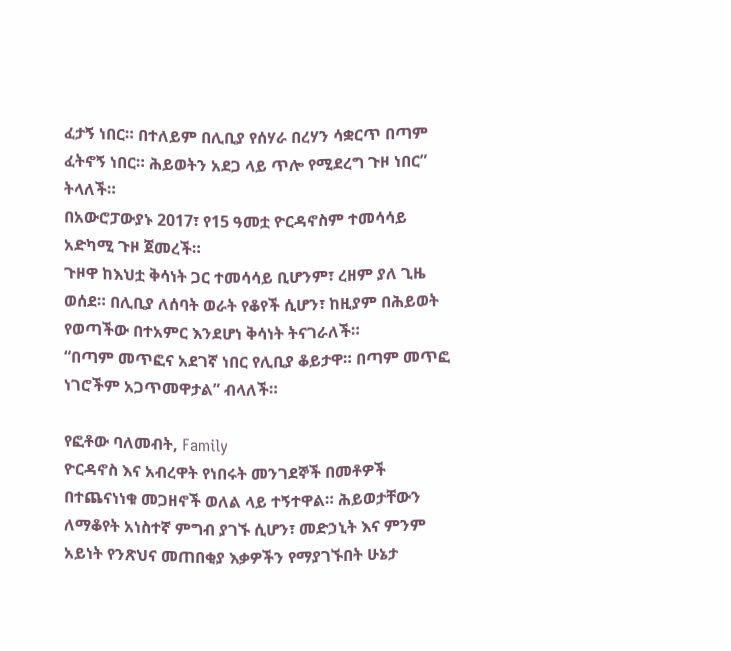ፈታኝ ነበር። በተለይም በሊቢያ የሰሃራ በረሃን ሳቋርጥ በጣም ፈትኖኝ ነበር። ሕይወትን አደጋ ላይ ጥሎ የሚደረግ ጉዞ ነበር” ትላለች።
በአውሮፓውያኑ 2017፣ የ15 ዓመቷ ዮርዳኖስም ተመሳሳይ አድካሚ ጉዞ ጀመረች።
ጉዞዋ ከእህቷ ቅሳነት ጋር ተመሳሳይ ቢሆንም፣ ረዘም ያለ ጊዜ ወሰደ። በሊቢያ ለሰባት ወራት የቆየች ሲሆን፣ ከዚያም በሕይወት የወጣችው በተአምር እንደሆነ ቅሳነት ትናገራለች።
“በጣም መጥፎና አደገኛ ነበር የሊቢያ ቆይታዋ። በጣም መጥፎ ነገሮችም አጋጥመዋታል” ብላለች።

የፎቶው ባለመብት, Family
ዮርዳኖስ እና አብረዋት የነበሩት መንገደኞች በመቶዎች በተጨናነነቁ መጋዘኖች ወለል ላይ ተኝተዋል። ሕይወታቸውን ለማቆየት አነስተኛ ምግብ ያገኙ ሲሆን፣ መድኃኒት እና ምንም አይነት የንጽህና መጠበቂያ እቃዎችን የማያገኙበት ሁኔታ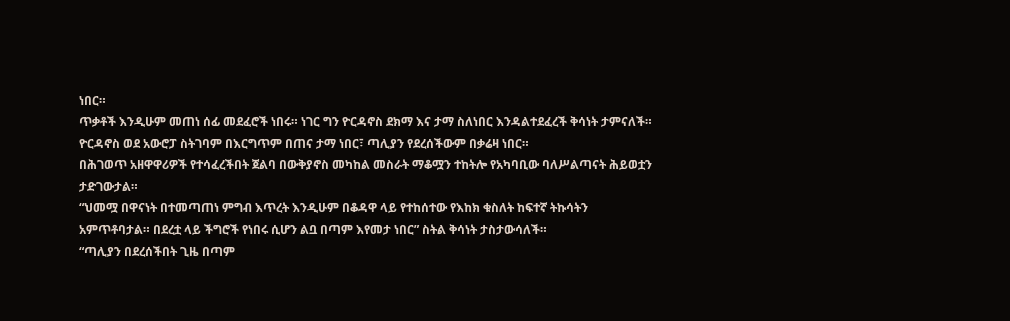ነበር።
ጥቃቶች እንዲሁም መጠነ ሰፊ መደፈሮች ነበሩ። ነገር ግን ዮርዳኖስ ደክማ እና ታማ ስለነበር እንዳልተደፈረች ቅሳነት ታምናለች።
ዮርዳኖስ ወደ አውሮፓ ስትገባም በእርግጥም በጠና ታማ ነበር፣ ጣሊያን የደረሰችውም በቃሬዛ ነበር።
በሕገወጥ አዘዋዋሪዎች የተሳፈረችበት ጀልባ በውቅያኖስ መካከል መስራት ማቆሟን ተከትሎ የአካባቢው ባለሥልጣናት ሕይወቷን ታድገውታል።
“ህመሟ በዋናነት በተመጣጠነ ምግብ እጥረት እንዲሁም በቆዳዋ ላይ የተከሰተው የእከክ ቁስለት ከፍተኛ ትኩሳትን አምጥቶባታል። በደረቷ ላይ ችግሮች የነበሩ ሲሆን ልቧ በጣም እየመታ ነበር” ስትል ቅሳነት ታስታውሳለች።
“ጣሊያን በደረሰችበት ጊዜ በጣም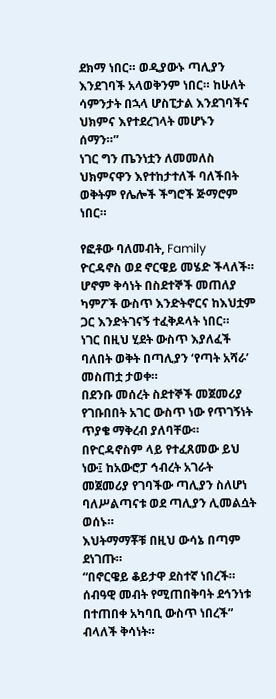ደክማ ነበር። ወዲያውኑ ጣሊያን እንደገባች አላወቅንም ነበር። ከሁለት ሳምንታት በኋላ ሆስፒታል እንደገባችና ህክምና እየተደረገላት መሆኑን ሰማን።”
ነገር ግን ጤንነቷን ለመመለስ ህክምናዋን እየተከታተለች ባለችበት ወቅትም የሌሎች ችግሮች ጅማሮም ነበር።

የፎቶው ባለመብት, Family
ዮርዳኖስ ወደ ኖርዌይ መሄድ ችላለች። ሆኖም ቅሳነት በስደተኞች መጠለያ ካምፖች ውስጥ እንድትኖርና ከእህቷም ጋር እንድትገናኝ ተፈቅዶላት ነበር።
ነገር በዚህ ሂደት ውስጥ እያለፈች ባለበት ወቅት በጣሊያን ‘የጣት አሻራ’ መስጠቷ ታወቀ።
በደንቡ መሰረት ስደተኞች መጀመሪያ የገቡበበት አገር ውስጥ ነው የጥገኝነት ጥያቄ ማቅረብ ያለባቸው።
በዮርዳኖስም ላይ የተፈጸመው ይህ ነው፤ ከአውሮፓ ኅብረት አገራት መጀመሪያ የገባችው ጣሊያን ስለሆነ ባለሥልጣናቱ ወደ ጣሊያን ሊመልሷት ወሰኑ።
እህትማማቾቹ በዚህ ውሳኔ በጣም ደነገጡ።
“በኖርዌይ ቆይታዋ ደስተኛ ነበረች። ሰብዓዊ መብት የሚጠበቅባት ደኅንነቱ በተጠበቀ አካባቢ ውስጥ ነበረች” ብላለች ቅሳነት።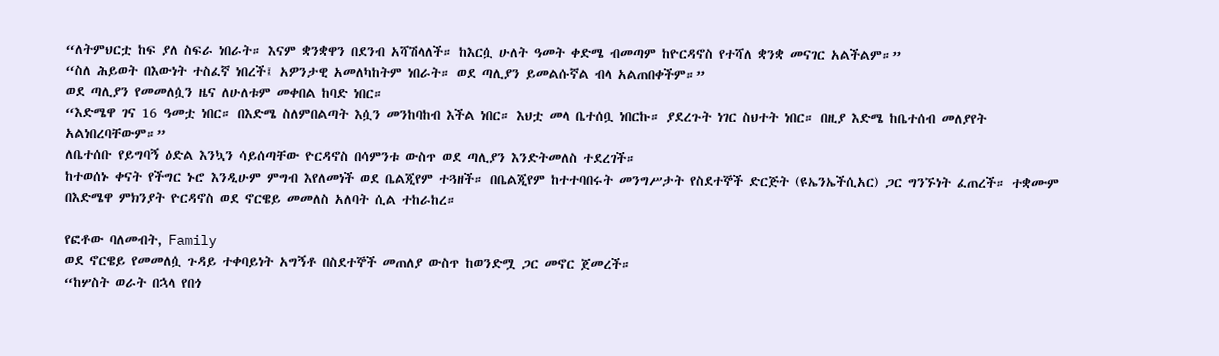“ለትምህርቷ ከፍ ያለ ስፍራ ነበራት። እናም ቋንቋዋን በደንብ አሻሽላለች። ከእርሷ ሁለት ዓመት ቀድሜ ብመጣም ከዮርዳኖስ የተሻለ ቋንቋ መናገር አልችልም።”
“ስለ ሕይወት በእውነት ተስፈኛ ነበረች፤ አዎንታዊ አመለካከትም ነበራት። ወደ ጣሊያን ይመልሱኛል ብላ አልጠበቀችም።”
ወደ ጣሊያን የመመለሷን ዜና ለሁለቱም መቀበል ከባድ ነበር።
“እድሜዋ ገና 16 ዓመቷ ነበር። በእድሜ ስለምበልጣት እሷን መንከባከብ እችል ነበር። እህቷ መላ ቤተሰቧ ነበርኩ። ያደረጉት ነገር ስህተት ነበር። በዚያ እድሜ ከቤተሰብ መለያየት አልነበረባቸውም።”
ለቤተሰቡ የይግባኝ ዕድል እንኳን ሳይሰጣቸው ዮርዳኖስ በሳምንቱ ውስጥ ወደ ጣሊያን እንድትመለስ ተደረገች።
ከተወሰኑ ቀናት የችግር ኑሮ እንዲሁም ምግብ እየለመነች ወደ ቤልጂየም ተጓዘች። በቤልጂየም ከተተባበሩት መንግሥታት የስደተኞች ድርጅት (ዩኤንኤችሲአር) ጋር ግንኙነት ፈጠረች። ተቋሙም በእድሜዋ ምክንያት ዮርዳኖስ ወደ ኖርዌይ መመለስ አለባት ሲል ተከራከረ።

የፎቶው ባለመብት, Family
ወደ ኖርዌይ የመመለሷ ጉዳይ ተቀባይነት አግኝቶ በስደተኞች መጠለያ ውስጥ ከወንድሟ ጋር መኖር ጀመረች።
“ከሦስት ወራት በኋላ የበጎ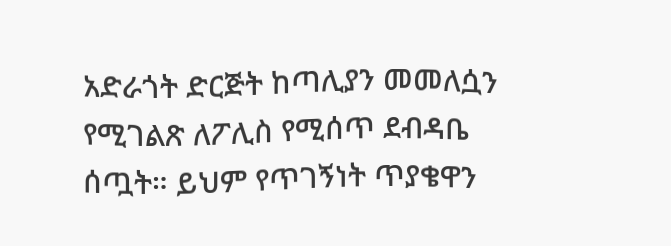አድራጎት ድርጅት ከጣሊያን መመለሷን የሚገልጽ ለፖሊስ የሚሰጥ ደብዳቤ ሰጧት። ይህም የጥገኝነት ጥያቄዋን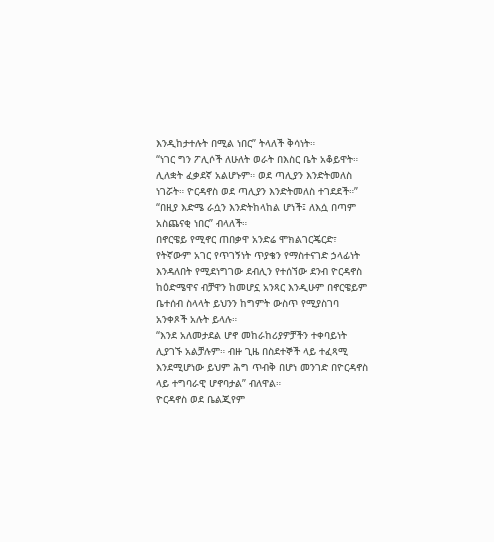እንዲከታተሉት በሚል ነበር” ትላለች ቅሳነት።
“ነገር ግን ፖሊሶች ለሁለት ወራት በእስር ቤት አቆይዋት። ሊለቋት ፈቃደኛ አልሆኑም። ወደ ጣሊያን እንድትመለስ ነገሯት። ዮርዳኖስ ወደ ጣሊያን እንድትመለስ ተገደደች።”
“በዚያ እድሜ ራሷን እንድትከላከል ሆነች፤ ለእሷ በጣም አስጨናቂ ነበር” ብላለች።
በኖርዌይ የሚኖር ጠበቃዋ አንድሬ ሞክልገርጄርድ፣ የትኛውም አገር የጥገኝነት ጥያቄን የማስተናገድ ኃላፊነት እንዳለበት የሚደነግገው ደብሊን የተሰኘው ደንብ ዮርዳኖስ ከዕድሜዋና ብቻዋን ከመሆኗ አንጻር እንዲሁም በኖርዌይም ቤተሰብ ስላላት ይህንን ከግምት ውስጥ የሚያስገባ አንቀጾች አሉት ይላሉ።
“እንደ አለመታደል ሆኖ መከራከሪያዎቻችን ተቀባይነት ሊያገኙ አልቻሉም። ብዙ ጊዜ በስደተኞች ላይ ተፈጻሚ እንደሚሆነው ይህም ሕግ ጥብቅ በሆነ መንገድ በዮርዳኖስ ላይ ተግባራዊ ሆኖባታል” ብለዋል።
ዮርዳኖስ ወደ ቤልጂየም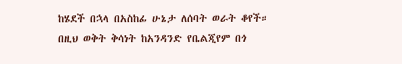ከሄደች በኋላ በአስከፊ ሁኔታ ለሰባት ወራት ቆየች። በዚህ ወቅት ቅሳነት ከአንዳንድ የቤልጂየም በጎ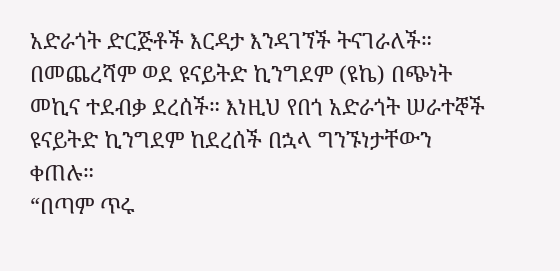አድራጎት ድርጅቶች እርዳታ እንዳገኘች ትናገራለች።
በመጨረሻም ወደ ዩናይትድ ኪንግደም (ዩኬ) በጭነት መኪና ተደብቃ ደረሰች። እነዚህ የበጎ አድራጎት ሠራተኞች ዩናይትድ ኪንግደም ከደረሰች በኋላ ግንኙነታቸውን ቀጠሉ።
“በጣም ጥሩ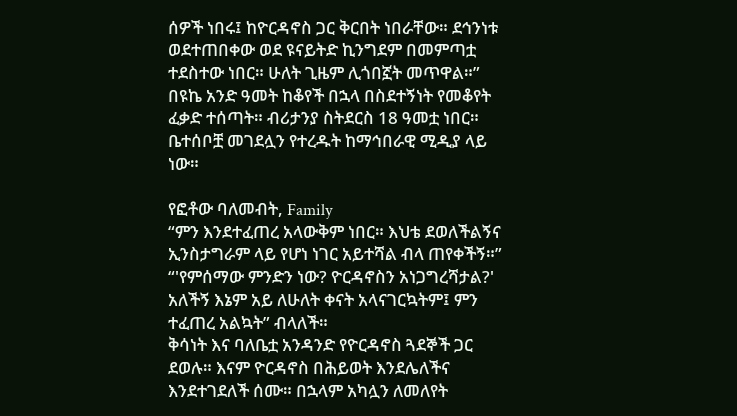ሰዎች ነበሩ፤ ከዮርዳኖስ ጋር ቅርበት ነበራቸው። ደኅንነቱ ወደተጠበቀው ወደ ዩናይትድ ኪንግደም በመምጣቷ ተደስተው ነበር። ሁለት ጊዜም ሊጎበኟት መጥዋል።”
በዩኬ አንድ ዓመት ከቆየች በኋላ በስደተኝነት የመቆየት ፈቃድ ተሰጣት። ብሪታንያ ስትደርስ 18 ዓመቷ ነበር።
ቤተሰቦቿ መገደሏን የተረዱት ከማኅበራዊ ሚዲያ ላይ ነው።

የፎቶው ባለመብት, Family
“ምን እንደተፈጠረ አላውቅም ነበር። እህቴ ደወለችልኝና ኢንስታግራም ላይ የሆነ ነገር አይተሻል ብላ ጠየቀችኝ።”
“'የምሰማው ምንድን ነው? ዮርዳኖስን አነጋግረሻታል?' አለችኝ እኔም አይ ለሁለት ቀናት አላናገርኳትም፤ ምን ተፈጠረ አልኳት” ብላለች።
ቅሳነት እና ባለቤቷ አንዳንድ የዮርዳኖስ ጓደኞች ጋር ደወሉ። እናም ዮርዳኖስ በሕይወት እንደሌለችና እንደተገደለች ሰሙ። በኋላም አካሏን ለመለየት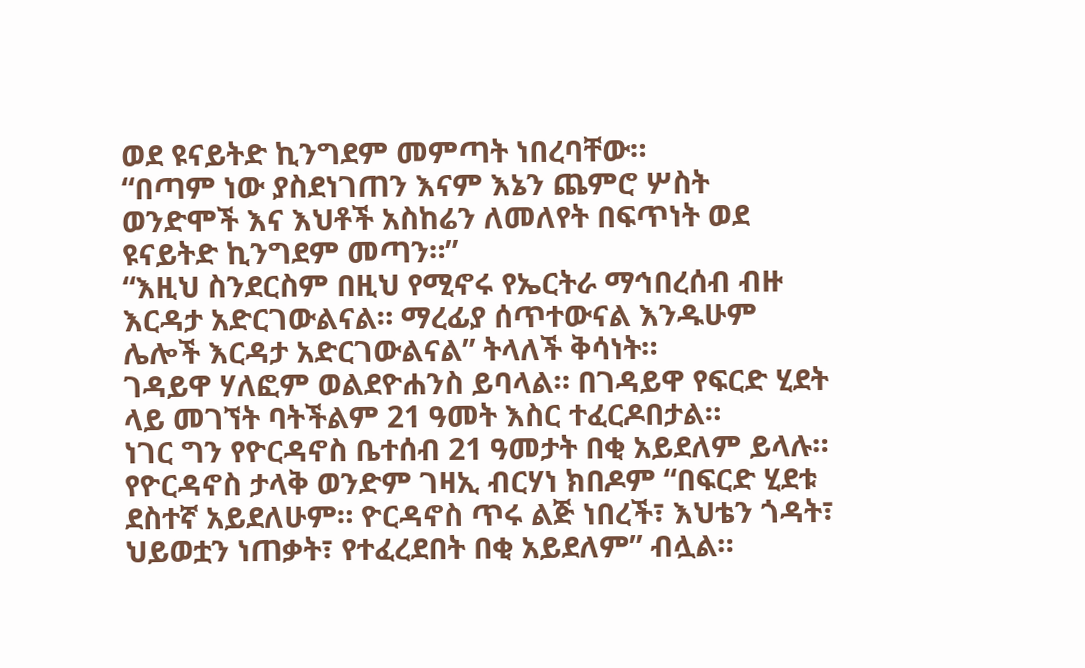ወደ ዩናይትድ ኪንግደም መምጣት ነበረባቸው።
“በጣም ነው ያስደነገጠን እናም እኔን ጨምሮ ሦስት ወንድሞች እና እህቶች አስከሬን ለመለየት በፍጥነት ወደ ዩናይትድ ኪንግደም መጣን።”
“እዚህ ስንደርስም በዚህ የሚኖሩ የኤርትራ ማኅበረሰብ ብዙ እርዳታ አድርገውልናል። ማረፊያ ሰጥተውናል እንዱሁም ሌሎች እርዳታ አድርገውልናል” ትላለች ቅሳነት።
ገዳይዋ ሃለፎም ወልደዮሐንስ ይባላል። በገዳይዋ የፍርድ ሂደት ላይ መገኘት ባትችልም 21 ዓመት እስር ተፈርዶበታል።
ነገር ግን የዮርዳኖስ ቤተሰብ 21 ዓመታት በቂ አይደለም ይላሉ።
የዮርዳኖስ ታላቅ ወንድም ገዛኢ ብርሃነ ክበዶም “በፍርድ ሂደቱ ደስተኛ አይደለሁም። ዮርዳኖስ ጥሩ ልጅ ነበረች፣ እህቴን ጎዳት፣ ህይወቷን ነጠቃት፣ የተፈረደበት በቂ አይደለም” ብሏል።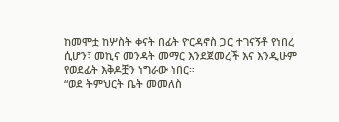ከመሞቷ ከሦስት ቀናት በፊት ዮርዳኖስ ጋር ተገናኝቶ የነበረ ሲሆን፣ መኪና መንዳት መማር እንደጀመረች እና እንዲሁም የወደፊት እቅዶቿን ነግራው ነበር።
“ወደ ትምህርት ቤት መመለስ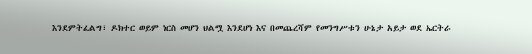እንደምትፈልግ፣ ዶክተር ወይም ነርስ መሆን ህልሟ እንደሆነ እና በመጨረሻም የመንግሥቱን ሁኔታ አይታ ወደ ኤርትራ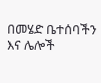በመሄድ ቤተሰባችን እና ሌሎች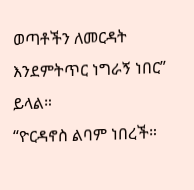ወጣቶችን ለመርዳት እንደምትጥር ነግራኝ ነበር” ይላል።
“ዮርዳኖስ ልባም ነበረች።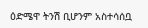ዕድሜዋ ትንሽ ቢሆንም አስተሳሰቧ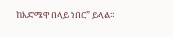ከእድሜዋ በላይ ነበር” ይላል።